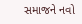સમાજને નવો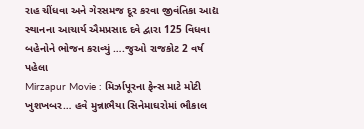રાહ ચીંધવા અને ગેરસમજ દૂર કરવા જીવંતિકા આદ્ય સ્થાનના આચાર્ય ઐમપ્રસાદ દવે દ્વારા 125 વિધવા બહેનોને ભોજન કરાવ્યું ….જુઓ રાજકોટ 2 વર્ષ પહેલા
Mirzapur Movie : મિર્ઝાપૂરના ફેન્સ માટે મોટી ખુશખબર… હવે મુન્નાભૈયા સિનેમાઘરોમાં ભૌકાલ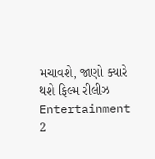મચાવશે, જાણો ક્યારે થશે ફિલ્મ રીલીઝ Entertainment 2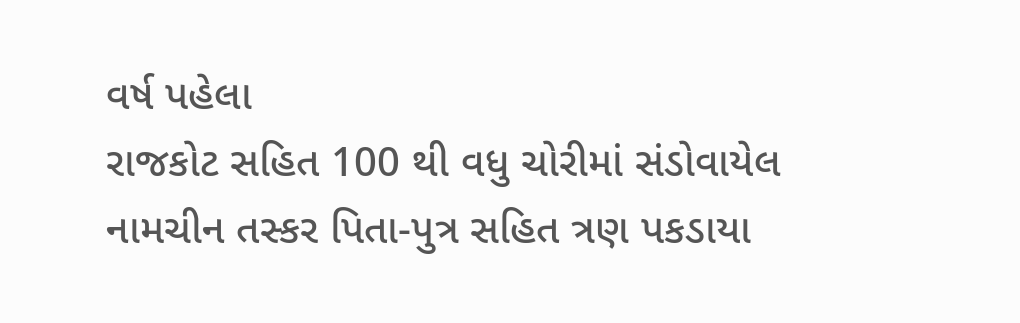વર્ષ પહેલા
રાજકોટ સહિત 100 થી વધુ ચોરીમાં સંડોવાયેલ નામચીન તસ્કર પિતા-પુત્ર સહિત ત્રણ પકડાયા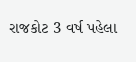રાજકોટ 3 વર્ષ પહેલા